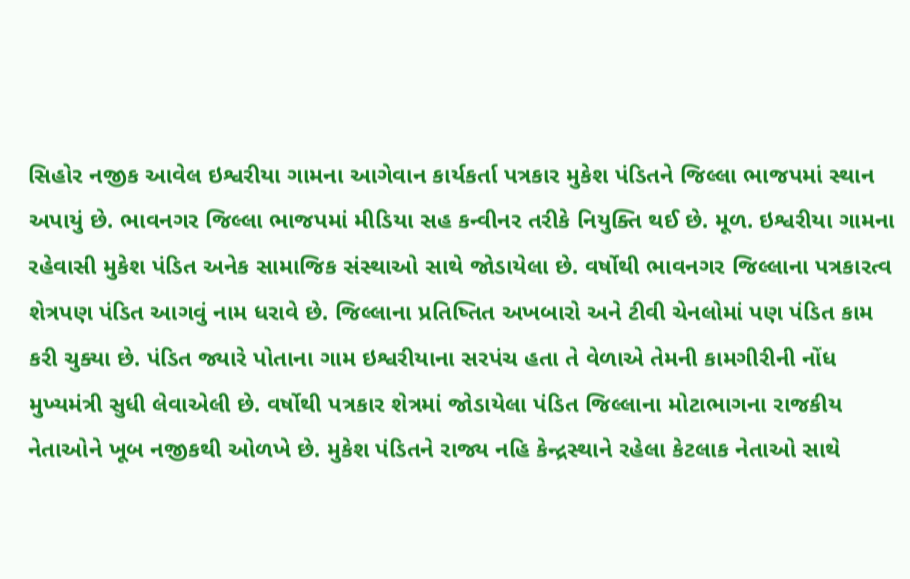સિહોર નજીક આવેલ ઇશ્વરીયા ગામના આગેવાન કાર્યકર્તા પત્રકાર મુકેશ પંડિતને જિલ્લા ભાજપમાં સ્થાન અપાયું છે. ભાવનગર જિલ્લા ભાજપમાં મીડિયા સહ કન્વીનર તરીકે નિયુક્તિ થઈ છે. મૂળ. ઇશ્વરીયા ગામના રહેવાસી મુકેશ પંડિત અનેક સામાજિક સંસ્થાઓ સાથે જોડાયેલા છે. વર્ષોથી ભાવનગર જિલ્લાના પત્રકારત્વ શેત્રપણ પંડિત આગવું નામ ધરાવે છે. જિલ્લાના પ્રતિષ્તિત અખબારો અને ટીવી ચેનલોમાં પણ પંડિત કામ કરી ચુક્યા છે. પંડિત જ્યારે પોતાના ગામ ઇશ્વરીયાના સરપંચ હતા તે વેળાએ તેમની કામગીરીની નોંધ મુખ્યમંત્રી સુધી લેવાએલી છે. વર્ષોથી પત્રકાર શેત્રમાં જોડાયેલા પંડિત જિલ્લાના મોટાભાગના રાજકીય નેતાઓને ખૂબ નજીકથી ઓળખે છે. મુકેશ પંડિતને રાજ્ય નહિ કેન્દ્રસ્થાને રહેલા કેટલાક નેતાઓ સાથે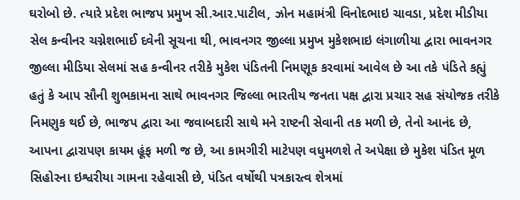ઘરોબો છે. ત્યારે પ્રદેશ ભાજપ પ્રમુખ સી.આર.પાટીલ, ઝોન મહામંત્રી વિનોદભાઇ ચાવડા, પ્રદેશ મીડીયા સેલ કન્વીનર ચગ્નેશભાઈ દવેની સૂચના થી, ભાવનગર જીલ્લા પ્રમુખ મુકેશભાઇ લંગાળીયા દ્વારા ભાવનગર જીલ્લા મીડિયા સેલમાં સહ કન્વીનર તરીકે મુકેશ પંડિતની નિમણૂક કરવામાં આવેલ છે આ તકે પંડિતે કહ્યું હતું કે આપ સૌની શુભકામના સાથે ભાવનગર જિલ્લા ભારતીય જનતા પક્ષ દ્વારા પ્રચાર સહ સંયોજક તરીકે નિમણુક થઈ છે, ભાજપ દ્વારા આ જવાબદારી સાથે મને રાષ્ટની સેવાની તક મળી છે, તેનો આનંદ છે, આપના દ્વારાપણ કાયમ હૂંફ મળી જ છે, આ કામગીરી માટેપણ વધુમળશે તે અપેક્ષા છે મુકેશ પંડિત મૂળ સિહોરના ઇશ્વરીયા ગામના રહેવાસી છે, પંડિત વર્ષોથી પત્રકારત્વ શેત્રમાં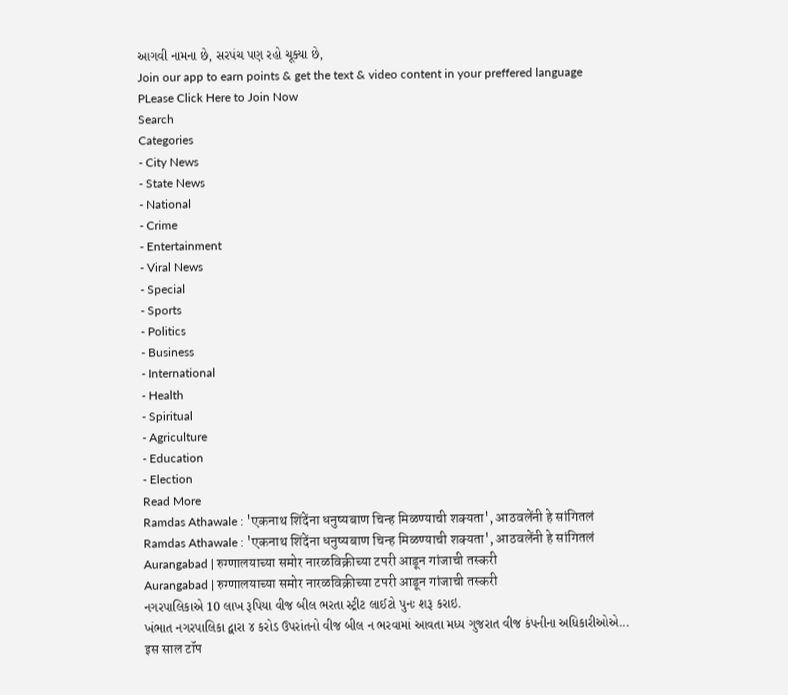આગવી નામના છે, સરપંચ પણ રહો ચૂક્યા છે,
Join our app to earn points & get the text & video content in your preffered language
PLease Click Here to Join Now
Search
Categories
- City News
- State News
- National
- Crime
- Entertainment
- Viral News
- Special
- Sports
- Politics
- Business
- International
- Health
- Spiritual
- Agriculture
- Education
- Election
Read More
Ramdas Athawale : 'एकनाथ शिंदेंना धनुष्यबाण चिन्ह मिळण्याची शक्यता', आठवलेंनी हे सांगितलं
Ramdas Athawale : 'एकनाथ शिंदेंना धनुष्यबाण चिन्ह मिळण्याची शक्यता', आठवलेंनी हे सांगितलं
Aurangabad | रुग्णालयाच्या समोर नारळविक्रीच्या टपरी आडून गांजाची तस्करी
Aurangabad | रुग्णालयाच्या समोर नारळविक्रीच्या टपरी आडून गांजाची तस्करी
નગરપાલિકાએ 10 લાખ રૂપિયા વીજ બીલ ભરતા સ્ટ્રીટ લાઈટો પુનઃ શરૂ કરાઇ.
ખંભાત નગરપાલિકા દ્વારા ૪ કરોડ ઉપરાંતનો વીજ બીલ ન ભરવામાં આવતા મધ્ય ગુજરાત વીજ કંપનીના અધિકારીઓએ...
इस साल टॉप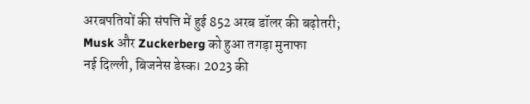अरबपतियों की संपत्ति में हुई 852 अरब डॉलर की बढ़ोतरी; Musk और Zuckerberg को हुआ तगड़ा मुनाफा
नई दिल्ली, बिजनेस डेस्क। 2023 की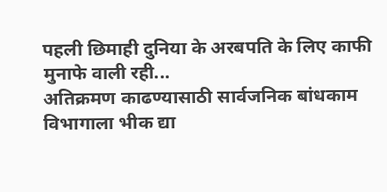पहली छिमाही दुनिया के अरबपति के लिए काफी मुनाफे वाली रही...
अतिक्रमण काढण्यासाठी सार्वजनिक बांधकाम विभागाला भीक द्या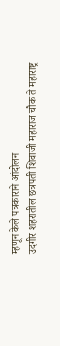म्हणून केले पत्रकाराने आंदोलन
उदगीर शहरातील छत्रपती शिवाजी महाराज चौक ते महाराष्ट्र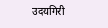उदयगिरी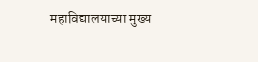महाविद्यालयाच्या मुख्य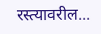रस्त्यावरील...